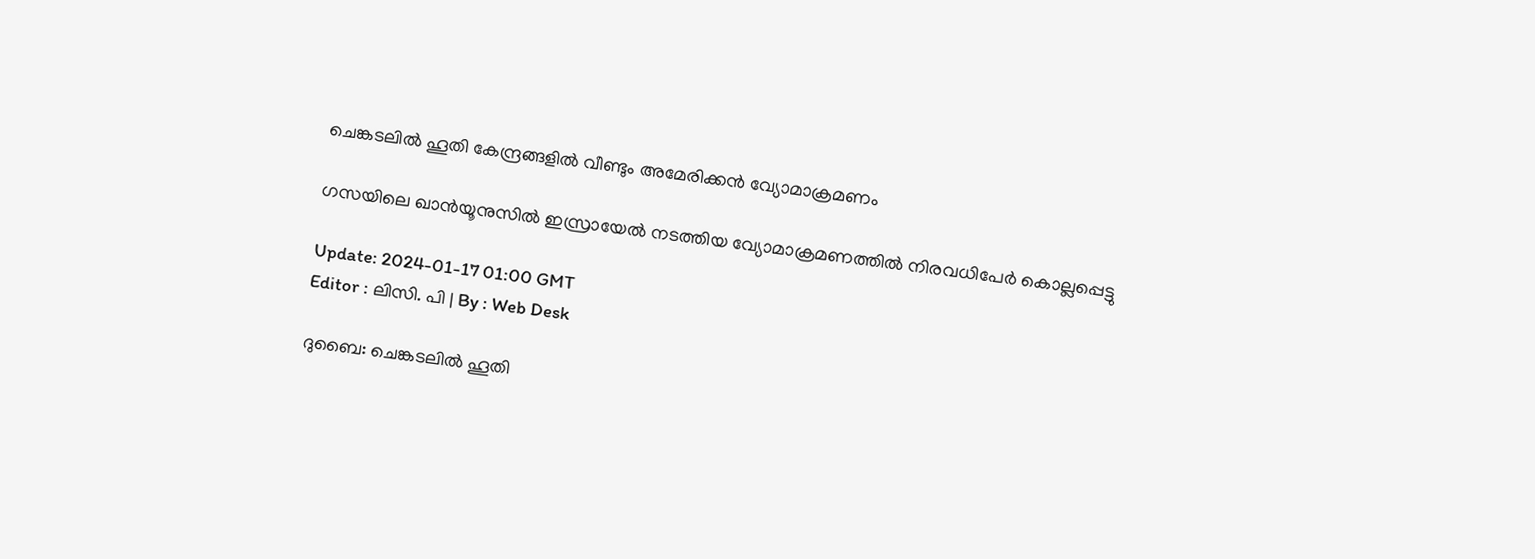ചെങ്കടലിൽ ഹൂതി കേന്ദ്രങ്ങളിൽ വീണ്ടും അമേരിക്കൻ വ്യോമാക്രമണം

ഗസയിലെ ഖാൻയൂനുസിൽ ഇസ്രായേൽ നടത്തിയ വ്യോമാക്രമണത്തിൽ നിരവധിപേർ കൊല്ലപ്പെട്ടു

Update: 2024-01-17 01:00 GMT
Editor : ലിസി. പി | By : Web Desk

ദുബൈ: ചെങ്കടലിൽ ഹൂതി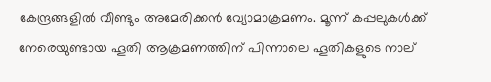കേന്ദ്രങ്ങളിൽ വീണ്ടും അമേരിക്കൻ വ്യോമാക്രമണം. മൂന്ന് കപ്പലുകൾക്ക് നേരെയുണ്ടായ ഹൂതി ആക്രമണത്തിന് പിന്നാലെ ഹൂതികളുടെ നാല്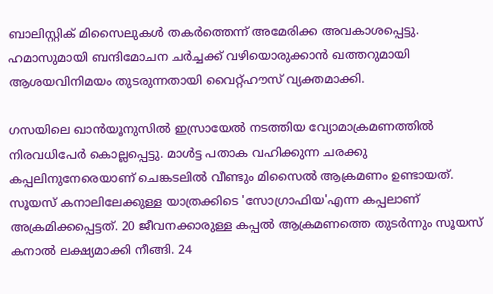ബാലിസ്റ്റിക് മിസൈലുകൾ തകർത്തെന്ന് അമേരിക്ക അവകാശപ്പെട്ടു. ഹമാസുമായി ബന്ദിമോചന ചർച്ചക്ക് വഴിയൊരുക്കാൻ ഖത്തറുമായി ആശയവിനിമയം തുടരുന്നതായി വൈറ്റ്ഹൗസ് വ്യക്തമാക്കി.

ഗസയിലെ ഖാൻയൂനുസിൽ ഇസ്രായേൽ നടത്തിയ വ്യോമാക്രമണത്തിൽ നിരവധിപേർ കൊല്ലപ്പെട്ടു. മാൾട്ട പതാക വഹിക്കുന്ന ചരക്കു കപ്പലിനുനേരെയാണ് ചെങ്കടലിൽ വീണ്ടും മിസൈൽ ആക്രമണം ഉണ്ടായത്. സൂയസ് കനാലിലേക്കുള്ള യാത്രക്കിടെ 'സോഗ്രാഫിയ'എന്ന കപ്പലാണ് അക്രമിക്കപ്പെട്ടത്. 20 ജീവനക്കാരുള്ള കപ്പൽ ആക്രമണത്തെ തുടർന്നും സൂയസ് കനാൽ ലക്ഷ്യമാക്കി നീങ്ങി. 24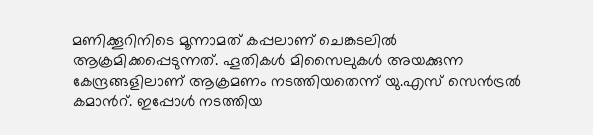മണിക്കൂറിനിടെ മൂന്നാമത് കപ്പലാണ് ചെങ്കടലിൽ ആക്രമിക്കപ്പെടുന്നത്. ഹൂതികൾ മിസൈലുകൾ അയക്കുന്ന കേന്ദ്രങ്ങളിലാണ് ആക്രമണം നടത്തിയതെന്ന് യു.എസ് സെൻട്രൽ കമാൻറ്. ഇപ്പോൾ നടത്തിയ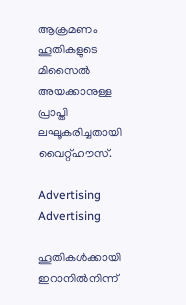ആക്രമണം ഹൂതികളുടെ മിസൈൽ അയക്കാനുള്ള പ്രാപ്തി ലഘൂകരിച്ചതായി വൈറ്റ്ഹൗസ്.

Advertising
Advertising

ഹൂതികൾക്കായി ഇറാനിൽനിന്ന്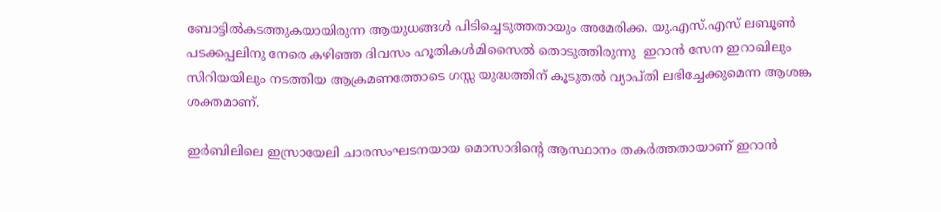ബോട്ടിൽകടത്തുകയായിരുന്ന ആയുധങ്ങൾ പിടിച്ചെടുത്തതായും അമേരിക്ക. യു.എസ്.എസ് ലബൂൺ പടക്കപ്പലിനു നേരെ കഴിഞ്ഞ ദിവസം ഹൂതികൾമിസൈൽ തൊടുത്തിരുന്നു  ഇറാൻ സേന ഇറാഖിലും സിറിയയിലും നടത്തിയ ആക്രമണത്തോടെ ഗസ്സ യുദ്ധത്തിന് കൂടുതൽ വ്യാപ്തി ലഭിച്ചേക്കുമെന്ന ആശങ്ക ശക്തമാണ്.

ഇർബിലിലെ ഇസ്രായേലി ചാരസംഘടനയായ മൊസാദിന്റെ ആസ്ഥാനം തകർത്തതായാണ് ഇറാൻ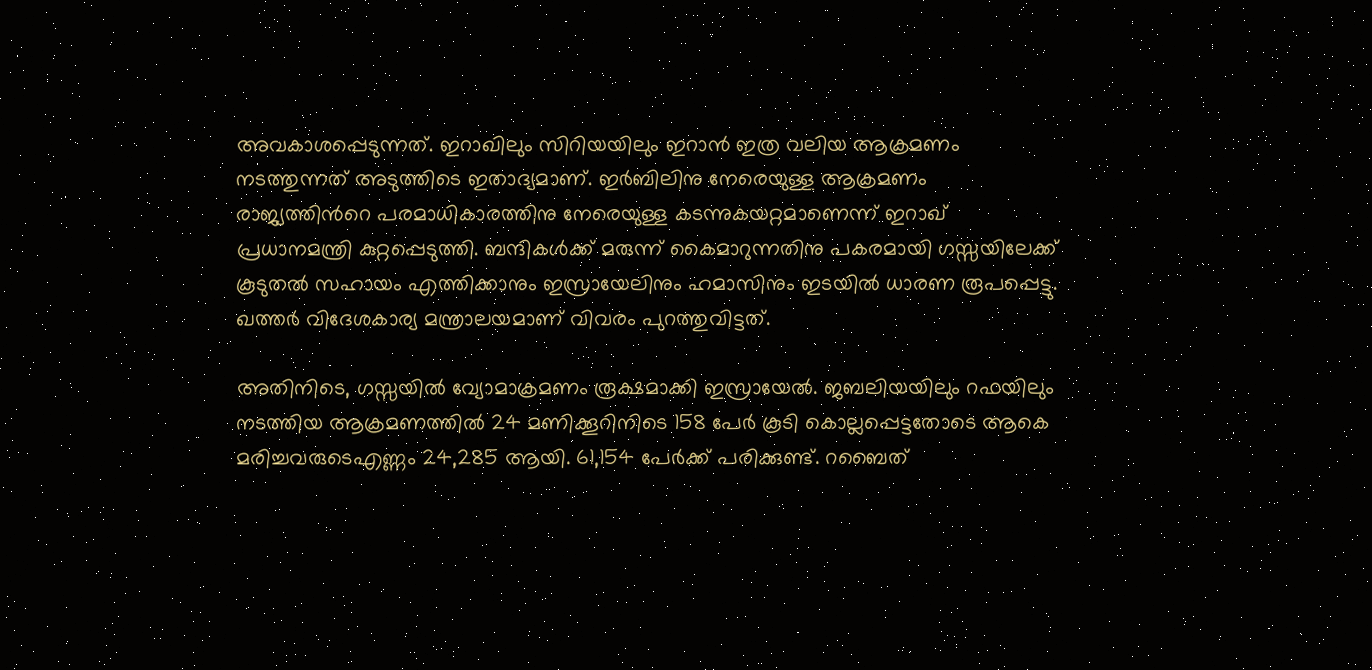അവകാശപ്പെടുന്നത്. ഇറാഖിലും സിറിയയിലും ഇറാൻ ഇത്ര വലിയ ആക്രമണം നടത്തുന്നത് അടുത്തിടെ ഇതാദ്യമാണ്. ഇർബിലിനു നേരെയുള്ള ആക്രമണം രാജ്യത്തിന്‍റെ പരമാധികാരത്തിനു നേരെയുള്ള കടന്നുകയറ്റമാണെന്ന് ഇറാഖ് പ്രധാനമന്ത്രി കുറ്റപ്പെടുത്തി. ബന്ദികൾക്ക് മരുന്ന് കൈമാറുന്നതിനു പകരമായി ഗസ്സയിലേക്ക് കൂടുതൽ സഹായം എത്തിക്കാനും ഇസ്രായേലിനും ഹമാസിനും ഇടയിൽ ധാരണ രൂപപ്പെട്ടു. ഖത്തർ വിദേശകാര്യ മന്ത്രാലയമാണ് വിവരം പുറത്തുവിട്ടത്.

അതിനിടെ, ഗസ്സയിൽ വ്യോമാക്രമണം രൂക്ഷമാക്കി ഇസ്രായേൽ. ജബലിയയിലും റഫയിലും നടത്തിയ ആക്രമണത്തിൽ 24 മണിക്കൂറിനിടെ 158 പേർ കൂടി കൊല്ലപ്പെട്ടതോടെ ആകെ മരിച്ചവരുടെഎണ്ണം 24,285 ആയി. 61,154 പേർക്ക് പരിക്കുണ്ട്. റബൈത്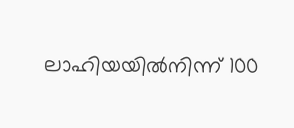ലാഹിയയിൽനിന്ന് 100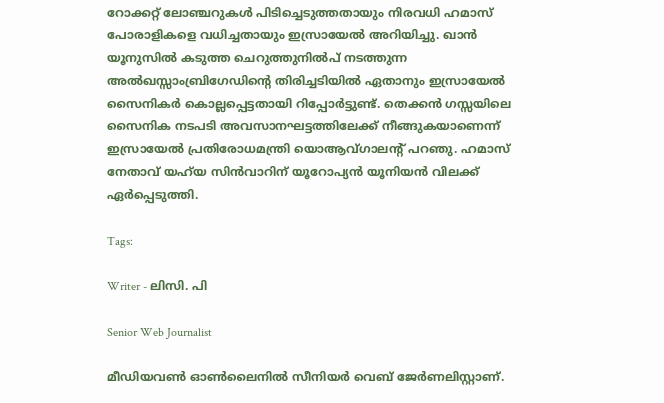റോക്കറ്റ് ലോഞ്ചറുകൾ പിടിച്ചെടുത്തതായും നിരവധി ഹമാസ് പോരാളികളെ വധിച്ചതായും ഇസ്രായേൽ അറിയിച്ചു. ഖാൻ യൂനുസിൽ കടുത്ത ചെറുത്തുനിൽപ് നടത്തുന്ന അൽഖസ്സാംബ്രിഗേഡിന്റെ തിരിച്ചടിയിൽ ഏതാനും ഇസ്രായേൽ സൈനികർ കൊല്ലപ്പെട്ടതായി റിപ്പോർട്ടുണ്ട്. തെക്കൻ ഗസ്സയിലെ സൈനിക നടപടി അവസാനഘട്ടത്തിലേക്ക് നീങ്ങുകയാണെന്ന് ഇസ്രായേൽ പ്രതിരോധമന്ത്രി യൊആവ്ഗാലന്റ് പറഞു. ഹമാസ് നേതാവ് യഹ്‍യ സിൻവാറിന് യൂറോപ്യൻ യൂനിയൻ വിലക്ക് ഏർപ്പെടുത്തി.

Tags:

Writer - ലിസി. പി

Senior Web Journalist

മീഡിയവൺ ഓൺലൈനിൽ സീനിയർ വെബ് ജേർണലിസ്റ്റാണ്.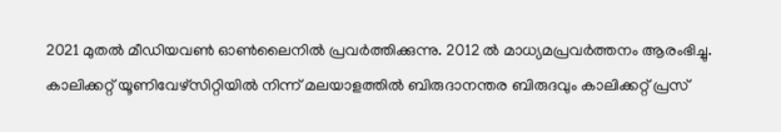2021 മുതൽ മീഡിയവൺ ഓൺലൈനിൽ പ്രവർത്തിക്കുന്നു. 2012 ല്‍ മാധ്യമപ്രവര്‍ത്തനം ആരംഭിച്ചു. കാലിക്കറ്റ് യൂണിവേഴ്‌സിറ്റിയിൽ നിന്ന് മലയാളത്തിൽ ബിരുദാനന്തര ബിരുദവും കാലിക്കറ്റ് പ്രസ്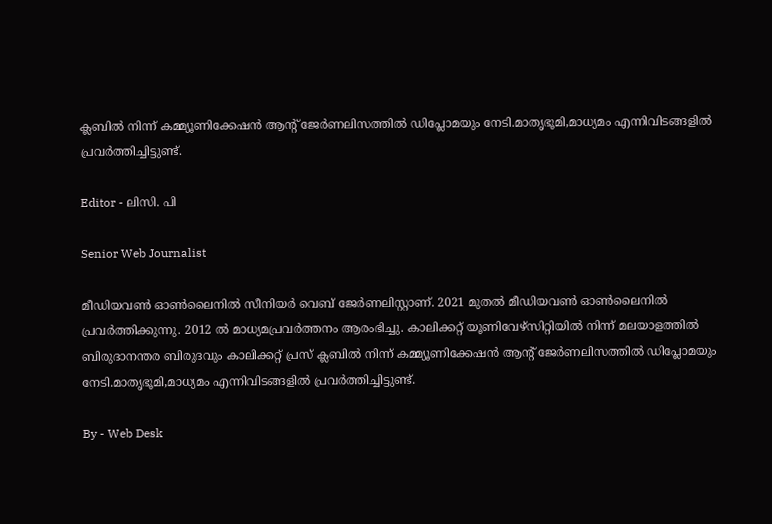ക്ലബിൽ നിന്ന് കമ്മ്യൂണിക്കേഷൻ ആന്റ് ജേർണലിസത്തിൽ ഡിപ്ലോമയും നേടി.മാതൃഭൂമി,മാധ്യമം എന്നിവിടങ്ങളിൽ പ്രവർത്തിച്ചിട്ടുണ്ട്.

Editor - ലിസി. പി

Senior Web Journalist

മീഡിയവൺ ഓൺലൈനിൽ സീനിയർ വെബ് ജേർണലിസ്റ്റാണ്. 2021 മുതൽ മീഡിയവൺ ഓൺലൈനിൽ പ്രവർത്തിക്കുന്നു. 2012 ല്‍ മാധ്യമപ്രവര്‍ത്തനം ആരംഭിച്ചു. കാലിക്കറ്റ് യൂണിവേഴ്‌സിറ്റിയിൽ നിന്ന് മലയാളത്തിൽ ബിരുദാനന്തര ബിരുദവും കാലിക്കറ്റ് പ്രസ് ക്ലബിൽ നിന്ന് കമ്മ്യൂണിക്കേഷൻ ആന്റ് ജേർണലിസത്തിൽ ഡിപ്ലോമയും നേടി.മാതൃഭൂമി,മാധ്യമം എന്നിവിടങ്ങളിൽ പ്രവർത്തിച്ചിട്ടുണ്ട്.

By - Web Desk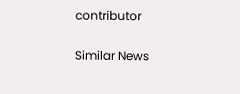contributor

Similar News